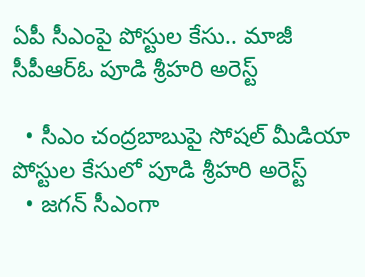ఏపీ సీఎంపై పోస్టుల కేసు.. మాజీ సీపీఆర్ఓ పూడి శ్రీహరి అరెస్ట్

  • సీఎం చంద్రబాబుపై సోషల్ మీడియా పోస్టుల కేసులో పూడి శ్రీహరి అరెస్ట్
  • జగన్ సీఎంగా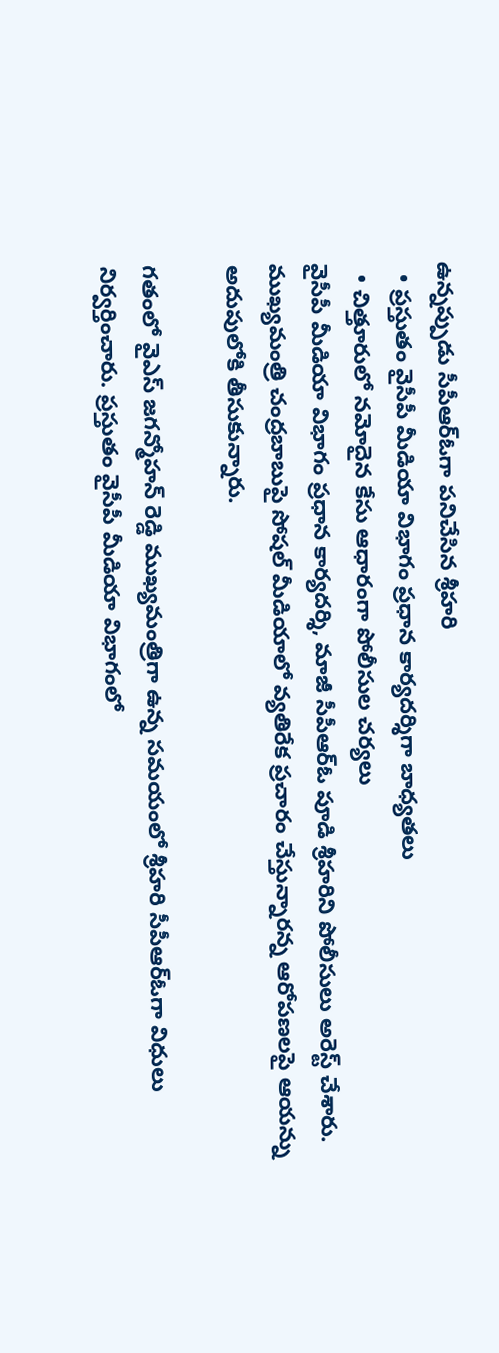ఉన్నప్పుడు సీపీఆర్ఓగా పనిచేసిన శ్రీహరి
  • ప్రస్తుతం వైసీపీ మీడియా విభాగం ప్రధాన కార్యదర్శిగా బాధ్యతలు
  • చిత్తూరులో నమోదైన కేసు ఆధారంగా పోలీసుల చర్యలు
వైసీపీ మీడియా విభాగం ప్రధాన కార్యదర్శి, మాజీ సీపీఆర్ఓ పూడి శ్రీహరిని పోలీసులు అరెస్ట్ చేశారు. ముఖ్యమంత్రి చంద్రబాబుపై సోషల్ మీడియాలో వ్యతిరేక ప్రచారం చేస్తున్నారన్న ఆరోపణలపై ఆయన్ను అదుపులోకి తీసుకున్నారు.

గతంలో వైఎస్ జగన్మోహన్ రెడ్డి ముఖ్యమంత్రిగా ఉన్న సమయంలో శ్రీహరి సీపీఆర్ఓగా విధులు నిర్వర్తించారు. ప్రస్తుతం వైసీపీ మీడియా విభాగంలో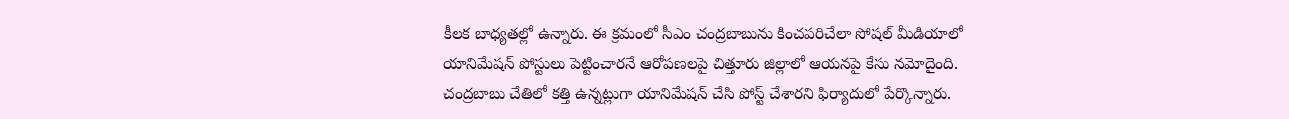కీలక బాధ్యతల్లో ఉన్నారు. ఈ క్రమంలో సీఎం చంద్రబాబును కించపరిచేలా సోషల్ మీడియాలో యానిమేషన్ పోస్టులు పెట్టించారనే ఆరోపణలపై చిత్తూరు జిల్లాలో ఆయనపై కేసు నమోదైంది. చంద్రబాబు చేతిలో కత్తి ఉన్నట్లుగా యానిమేషన్ చేసి పోస్ట్ చేశారని ఫిర్యాదులో పేర్కొన్నారు.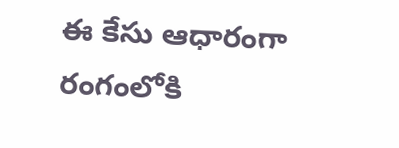ఈ కేసు ఆధారంగా రంగంలోకి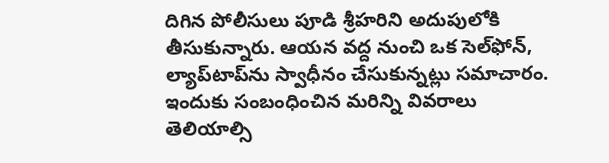దిగిన పోలీసులు పూడి శ్రీహరిని అదుపులోకి తీసుకున్నారు. ఆయన వద్ద నుంచి ఒక సెల్‌ఫోన్‌, ల్యాప్‌టాప్‌ను స్వాధీనం చేసుకున్నట్లు సమాచారం. ఇందుకు సంబంధించిన మరిన్ని వివరాలు తెలియాల్సి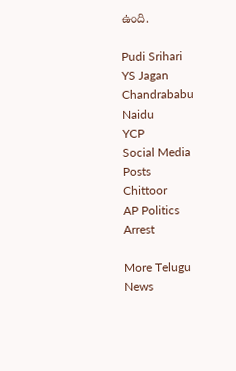ఉంది.

Pudi Srihari
YS Jagan
Chandrababu Naidu
YCP
Social Media Posts
Chittoor
AP Politics
Arrest

More Telugu News